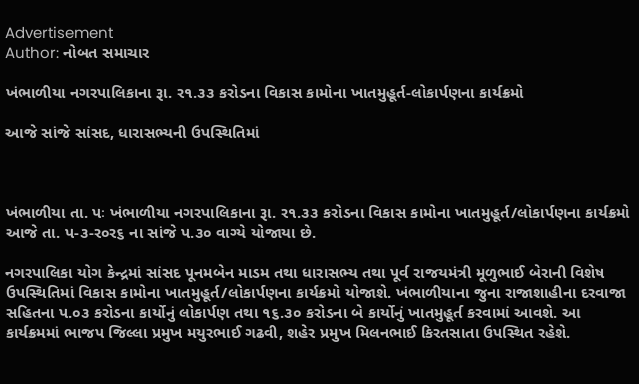Advertisement
Author: નોબત સમાચાર

ખંભાળીયા નગરપાલિકાના રૂા. ર૧.૩૩ કરોડના વિકાસ કામોના ખાતમુહૂર્ત-લોકાર્પણના કાર્યક્રમો

આજે સાંજે સાંસદ, ધારાસભ્યની ઉપસ્થિતિમાં



ખંભાળીયા તા. પઃ ખંભાળીયા નગરપાલિકાના રૂા. ર૧.૩૩ કરોડના વિકાસ કામોના ખાતમુહૂર્ત/લોકાર્પણના કાર્યક્રમો આજે તા. પ-૩-ર૦ર૬ ના સાંજે પ.૩૦ વાગ્યે યોજાયા છે.

નગરપાલિકા યોગ કેન્દ્રમાં સાંસદ પૂનમબેન માડમ તથા ધારાસભ્ય તથા પૂર્વ રાજયમંત્રી મૂળુભાઈ બેરાની વિશેષ ઉપસ્થિતિમાં વિકાસ કામોના ખાતમુહૂર્ત/લોકાર્પણના કાર્યક્રમો યોજાશે. ખંભાળીયાના જુના રાજાશાહીના દરવાજા સહિતના પ.૦૩ કરોડના કાર્યોનું લોકાર્પણ તથા ૧૬.૩૦ કરોડના બે કાર્યોનું ખાતમુહૂર્ત કરવામાં આવશે. આ કાર્યક્રમમાં ભાજપ જિલ્લા પ્રમુખ મયુરભાઈ ગઢવી, શહેર પ્રમુખ મિલનભાઈ કિરતસાતા ઉપસ્થિત રહેશે.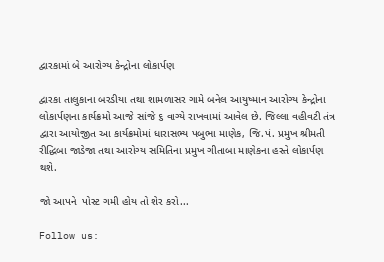દ્વારકામાં બે આરોગ્ય કેન્દ્રોના લોકાર્પણ

દ્વારકા તાલુકાના બરડીયા તથા શામળાસર ગામે બનેલ આયુષ્માન આરોગ્ય કેન્દ્રોના લોકાર્પણના કાર્યક્રમો આજે સાંજે ૬ વાગ્યે રાખવામાં આવેલ છે. જિલ્લા વહીવટી તંત્ર દ્વારા આયોજીત આ કાર્યક્રમોમાં ધારાસભ્ય પબુભા માણેક, જિ.પં. પ્રમુખ શ્રીમતી રીદ્ધિબા જાડેજા તથા આરોગ્ય સમિતિના પ્રમુખ ગીતાબા માણેકના હસ્તે લોકાર્પણ થશે.

જો આપને  પોસ્ટ ગમી હોય તો શેર કરો...

Follow us: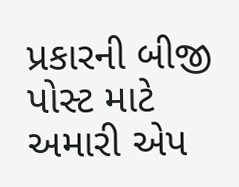પ્રકારની બીજી પોસ્ટ માટે અમારી એપ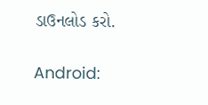ડાઉનલોડ કરો.

Android: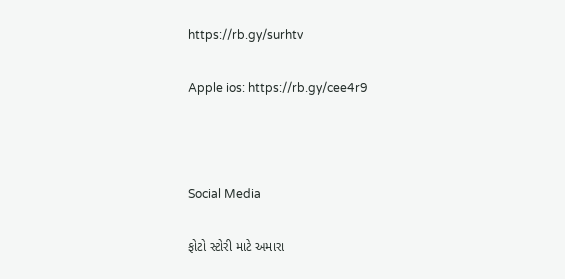https://rb.gy/surhtv

Apple ios: https://rb.gy/cee4r9



Social Media

ફોટો સ્ટોરી માટે અમારા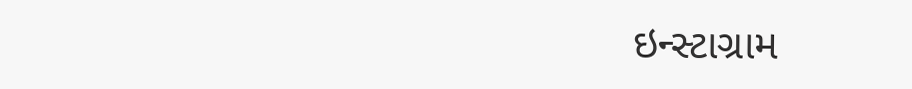ઇન્સ્ટાગ્રામ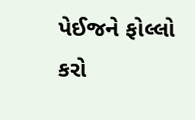પેઈજને ફોલ્લો કરો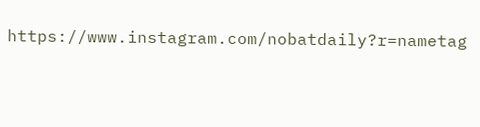https://www.instagram.com/nobatdaily?r=nametag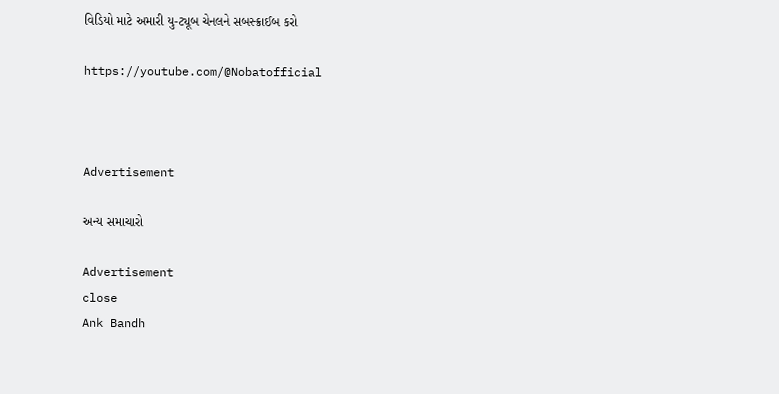વિડિયો માટે અમારી યુ-ટ્યૂબ ચેનલને સબસ્ક્રાઈબ કરો

https://youtube.com/@Nobatofficial



Advertisement

અન્ય સમાચારો

Advertisement
close
Ank Bandh